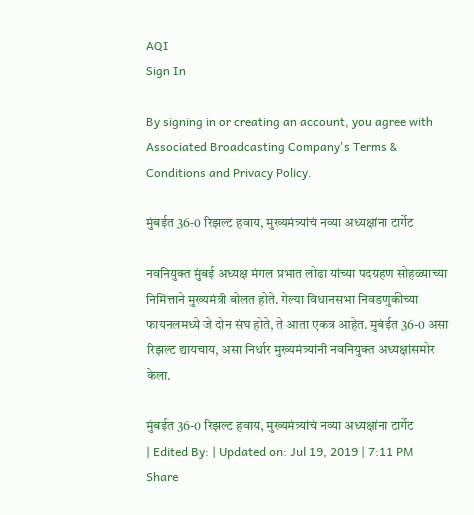AQI
Sign In

By signing in or creating an account, you agree with Associated Broadcasting Company's Terms & Conditions and Privacy Policy.

मुंबईत 36-0 रिझल्ट हवाय, मुख्यमंत्र्यांचं नव्या अध्यक्षांना टार्गेट

नवनियुक्त मुंबई अध्यक्ष मंगल प्रभात लोढा यांच्या पदग्रहण सोहळ्याच्या निमित्ताने मुख्यमंत्री बोलत होते. गेल्या विधानसभा निवडणुकीच्या फायनलमध्ये जे दोन संघ होते, ते आता एकत्र आहेत. मुबंईत 36-0 असा रिझल्ट द्यायचाय, असा निर्धार मुख्यमंत्र्यांनी नवनियुक्त अध्यक्षांसमोर केला.

मुंबईत 36-0 रिझल्ट हवाय, मुख्यमंत्र्यांचं नव्या अध्यक्षांना टार्गेट
| Edited By: | Updated on: Jul 19, 2019 | 7:11 PM
Share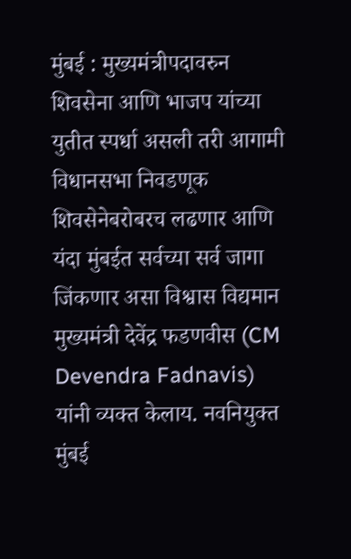मुंबई : मुख्यमंत्रीपदावरुन शिवसेना आणि भाजप यांच्या युतीत स्पर्धा असली तरी आगामी विधानसभा निवडणूक शिवसेनेबरोबरच लढणार आणि यंदा मुंबईत सर्वच्या सर्व जागा जिंकणार असा विश्वास विद्यमान मुख्यमंत्री देवेंद्र फडणवीस (CM Devendra Fadnavis) यांनी व्यक्त केलाय. नवनियुक्त मुंबई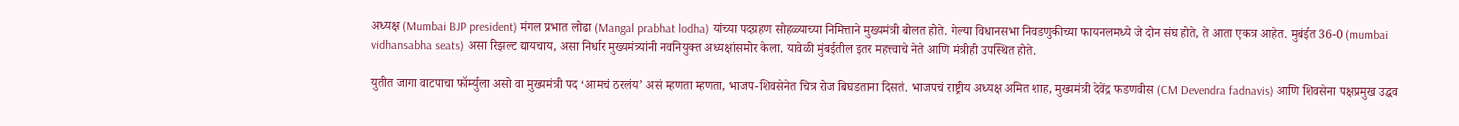अध्यक्ष (Mumbai BJP president) मंगल प्रभात लोढा (Mangal prabhat lodha) यांच्या पदग्रहण सोहळ्याच्या निमित्ताने मुख्यमंत्री बोलत होते. गेल्या विधानसभा निवडणुकीच्या फायनलमध्ये जे दोन संघ होते, ते आता एकत्र आहेत. मुबंईत 36-0 (mumbai vidhansabha seats) असा रिझल्ट द्यायचाय, असा निर्धार मुख्यमंत्र्यांनी नवनियुक्त अध्यक्षांसमोर केला. यावेळी मुंबईतील इतर महत्त्वाचे नेते आणि मंत्रीही उपस्थित होते.

युतीत जागा वाटपाचा फॉर्म्युला असो वा मुख्यमंत्री पद ‘आमचं ठरलंय’ असं म्हणता म्हणता, भाजप-शिवसेनेत चित्र रोज बिघडताना दिसतं. भाजपचं राष्ट्रीय अध्यक्ष अमित शाह, मुख्यमंत्री देवेंद्र फडणवीस (CM Devendra fadnavis) आणि शिवसेना पक्षप्रमुख उद्धव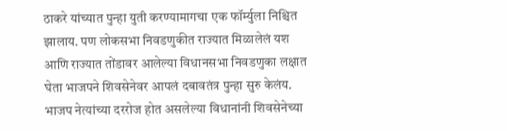ठाकरे यांच्यात पुन्हा युती करण्यामागचा एक फॉर्म्युला निश्चित झालाय. पण लोकसभा निवडणुकीत राज्यात मिळालेलं यश आणि राज्यात तोंडावर आलेल्या विधानसभा निवडणुका लक्षात घेता भाजपने शिवसेनेवर आपलं दबावतंत्र पुन्हा सुरु केलंय. भाजप नेत्यांच्या दररोज होत असलेल्या विधानांनी शिवसेनेच्या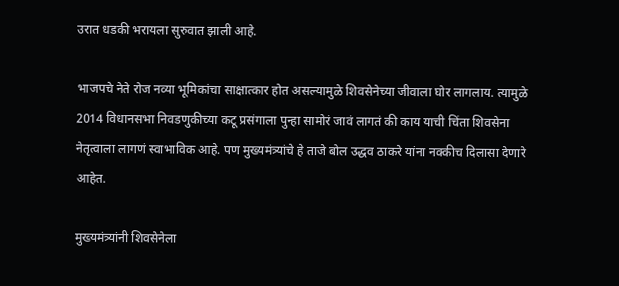उरात धडकी भरायला सुरुवात झाली आहे.

भाजपचे नेते रोज नव्या भूमिकांचा साक्षात्कार होत असल्यामुळे शिवसेनेच्या जीवाला घोर लागलाय. त्यामुळे 2014 विधानसभा निवडणुकीच्या कटू प्रसंगाला पुन्हा सामोरं जावं लागतं की काय याची चिंता शिवसेना नेतृत्वाला लागणं स्वाभाविक आहे. पण मुख्यमंत्र्यांचे हे ताजे बोल उद्धव ठाकरे यांना नक्कीच दिलासा देणारे आहेत.

मुख्यमंत्र्यांनी शिवसेनेला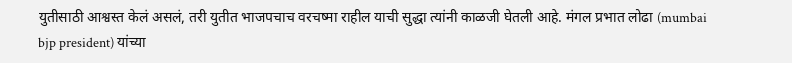युतीसाठी आश्वस्त केलं असलं, तरी युतीत भाजपचाच वरचष्मा राहील याची सुद्धा त्यांनी काळजी घेतली आहे. मंगल प्रभात लोढा (mumbai bjp president) यांच्या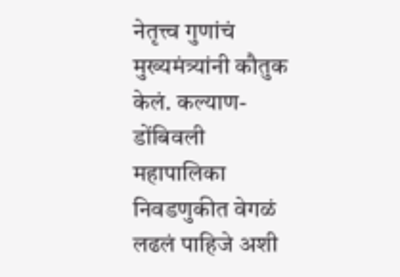नेतृत्त्व गुणांचं मुख्यमंत्र्यांनी कौतुक केलं. कल्याण-डोंबिवली महापालिका निवडणुकीत वेगळं लढलं पाहिजे अशी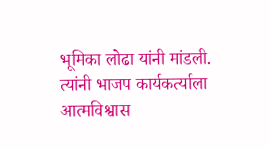भूमिका लोढा यांनी मांडली. त्यांनी भाजप कार्यकर्त्याला आत्मविश्वास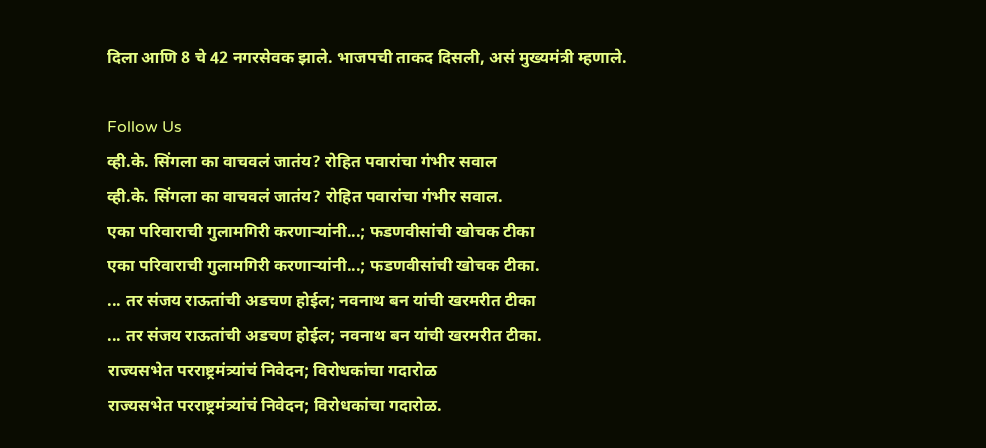दिला आणि 8 चे 42 नगरसेवक झाले. भाजपची ताकद दिसली, असं मुख्यमंत्री म्हणाले.

Follow Us
व्ही.के. सिंगला का वाचवलं जातंय? रोहित पवारांचा गंभीर सवाल
व्ही.के. सिंगला का वाचवलं जातंय? रोहित पवारांचा गंभीर सवाल.
एका परिवाराची गुलामगिरी करणाऱ्यांनी...; फडणवीसांची खोचक टीका
एका परिवाराची गुलामगिरी करणाऱ्यांनी...; फडणवीसांची खोचक टीका.
... तर संजय राऊतांची अडचण होईल; नवनाथ बन यांची खरमरीत टीका
... तर संजय राऊतांची अडचण होईल; नवनाथ बन यांची खरमरीत टीका.
राज्यसभेत परराष्ट्रमंत्र्यांचं निवेदन; विरोधकांचा गदारोळ
राज्यसभेत परराष्ट्रमंत्र्यांचं निवेदन; विरोधकांचा गदारोळ.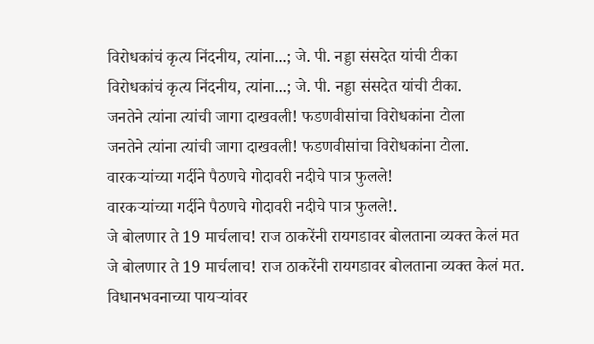विरोधकांचं कृत्य निंदनीय, त्यांना...; जे. पी. नड्डा संसदेत यांची टीका
विरोधकांचं कृत्य निंदनीय, त्यांना...; जे. पी. नड्डा संसदेत यांची टीका.
जनतेने त्यांना त्यांची जागा दाखवली! फडणवीसांचा विरोधकांना टोला
जनतेने त्यांना त्यांची जागा दाखवली! फडणवीसांचा विरोधकांना टोला.
वारकऱ्यांच्या गर्दीने पैठणचे गोदावरी नदीचे पात्र फुलले!
वारकऱ्यांच्या गर्दीने पैठणचे गोदावरी नदीचे पात्र फुलले!.
जे बोलणार ते 19 मार्चलाच! राज ठाकरेंनी रायगडावर बोलताना व्यक्त केलं मत
जे बोलणार ते 19 मार्चलाच! राज ठाकरेंनी रायगडावर बोलताना व्यक्त केलं मत.
विधानभवनाच्या पायऱ्यांवर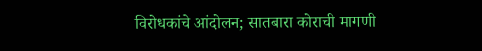विरोधकांचे आंदोलन; सातबारा कोराची मागणी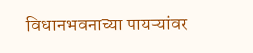विधानभवनाच्या पायऱ्यांवर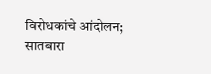विरोधकांचे आंदोलन; सातबारा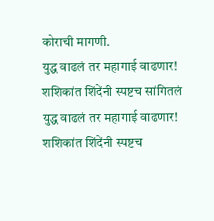कोराची मागणी.
युद्ध वाढलं तर महागाई वाढणार! शशिकांत शिंदेंनी स्पष्टच सांगितलं
युद्ध वाढलं तर महागाई वाढणार! शशिकांत शिंदेंनी स्पष्टच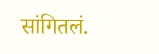सांगितलं.